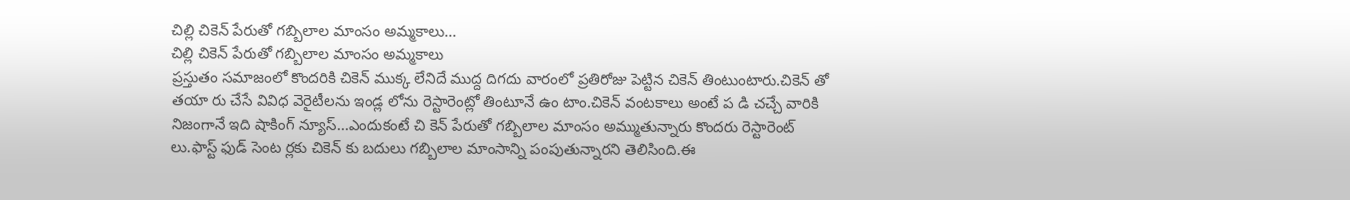చిల్లి చికెన్ పేరుతో గబ్బిలాల మాంసం అమ్మకాలు...
చిల్లి చికెన్ పేరుతో గబ్బిలాల మాంసం అమ్మకాలు
ప్రస్తుతం సమాజంలో కొందరికి చికెన్ ముక్క లేనిదే ముద్ద దిగదు వారంలో ప్రతిరోజు పెట్టిన చికెన్ తింటుంటారు.చికెన్ తో తయా రు చేసే వివిధ వెరైటీలను ఇండ్ల లోను రెస్టారెంట్లో తింటూనే ఉం టాం.చికెన్ వంటకాలు అంటే ప డి చచ్చే వారికి నిజంగానే ఇది షాకింగ్ న్యూస్...ఎందుకంటే చి కెన్ పేరుతో గబ్బిలాల మాంసం అమ్ముతున్నారు కొందరు రెస్టారెంట్ లు.ఫాస్ట్ ఫుడ్ సెంట ర్లకు చికెన్ కు బదులు గబ్బిలాల మాంసాన్ని పంపుతున్నారని తెలిసింది.ఈ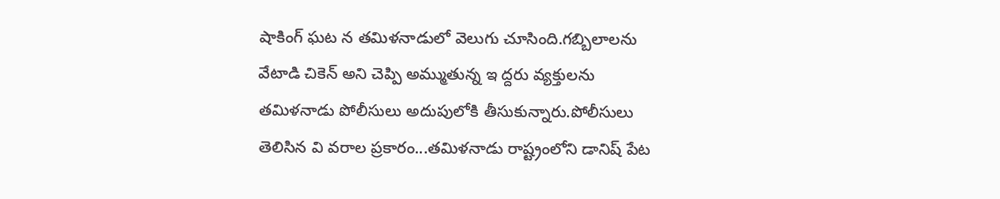షాకింగ్ ఘట న తమిళనాడులో వెలుగు చూసింది.గబ్బిలాలను వేటాడి చికెన్ అని చెప్పి అమ్ముతున్న ఇ ద్దరు వ్యక్తులను తమిళనాడు పోలీసులు అదుపులోకి తీసుకున్నారు.పోలీసులు తెలిసిన వి వరాల ప్రకారం...తమిళనాడు రాష్ట్రంలోని డానిష్ పేట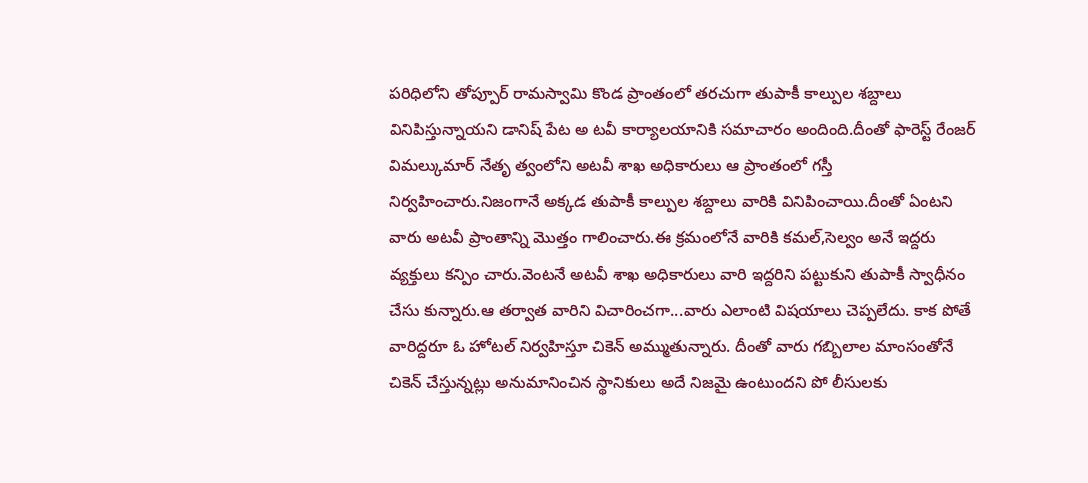పరిధిలోని తోప్పూర్ రామస్వామి కొండ ప్రాంతంలో తరచుగా తుపాకీ కాల్పుల శబ్దాలు వినిపిస్తున్నాయని డానిష్ పేట అ టవీ కార్యాలయానికి సమాచారం అందింది.దీంతో ఫారెస్ట్ రేంజర్ విమల్కుమార్ నేతృ త్వంలోని అటవీ శాఖ అధికారులు ఆ ప్రాంతంలో గస్తీ నిర్వహించారు.నిజంగానే అక్కడ తుపాకీ కాల్పుల శబ్దాలు వారికి వినిపించాయి.దీంతో ఏంటని వారు అటవీ ప్రాంతాన్ని మొత్తం గాలించారు.ఈ క్రమంలోనే వారికి కమల్,సెల్వం అనే ఇద్దరు వ్యక్తులు కన్పిం చారు.వెంటనే అటవీ శాఖ అధికారులు వారి ఇద్దరిని పట్టుకుని తుపాకీ స్వాధీనం చేసు కున్నారు.ఆ తర్వాత వారిని విచారించగా...వారు ఎలాంటి విషయాలు చెప్పలేదు. కాక పోతే వారిద్దరూ ఓ హోటల్ నిర్వహిస్తూ చికెన్ అమ్ముతున్నారు. దీంతో వారు గబ్బిలాల మాంసంతోనే చికెన్ చేస్తున్నట్లు అనుమానించిన స్థానికులు అదే నిజమై ఉంటుందని పో లీసులకు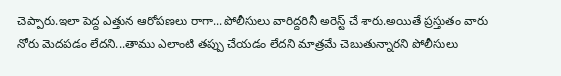చెప్పారు.ఇలా పెద్ద ఎత్తున ఆరోపణలు రాగా...పోలీసులు వారిద్దరినీ అరెస్ట్ చే శారు.అయితే ప్రస్తుతం వారు నోరు మెదపడం లేదని...తాము ఎలాంటి తప్పు చేయడం లేదని మాత్రమే చెబుతున్నారని పోలీసులు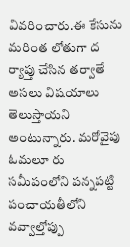వివరించారు.ఈ కేసును మరింత లోతుగా ద ర్యాప్తు చేసిన తర్వాతే అసలు విషయాలు తెలుస్తాయని అంటున్నారు. మరోవైపు ఓమలూ రు సమీపంలోని పన్నపట్టి పంచాయతీలోని వవ్వాల్తోప్పు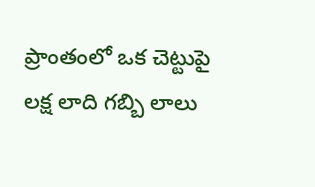ప్రాంతంలో ఒక చెట్టుపై లక్ష లాది గబ్బి లాలు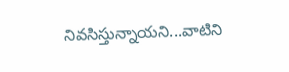నివసిస్తున్నాయని...వాటిని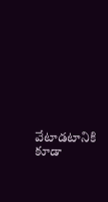వేటాడటానికి కూడా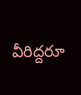వీరిద్దరూ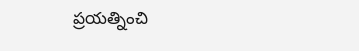ప్రయత్నించి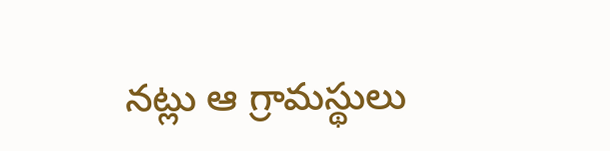నట్లు ఆ గ్రామస్థులు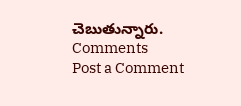చెబుతున్నారు.
Comments
Post a Comment